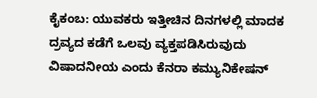ಕೈಕಂಬ: ಯುವಕರು ಇತ್ತೀಚಿನ ದಿನಗಳಲ್ಲಿ ಮಾದಕ ದ್ರವ್ಯದ ಕಡೆಗೆ ಒಲವು ವ್ಯಕ್ತಪಡಿಸಿರುವುದು ವಿಷಾದನೀಯ ಎಂದು ಕೆನರಾ ಕಮ್ಯುನಿಕೇಷನ್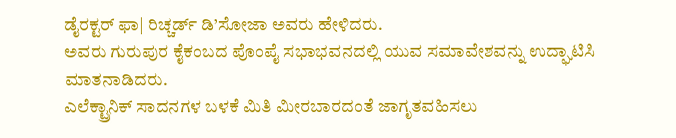ಡೈರಕ್ಟರ್ ಫಾ| ರಿಚ್ಚರ್ಡ್ ಡಿ’ಸೋಜಾ ಅವರು ಹೇಳಿದರು.
ಅವರು ಗುರುಪುರ ಕೈಕಂಬದ ಪೊಂಪೈ ಸಭಾಭವನದಲ್ಲಿ ಯುವ ಸಮಾವೇಶವನ್ನು ಉದ್ಘಾಟಿಸಿ ಮಾತನಾಡಿದರು.
ಎಲೆಕ್ಟ್ರಾನಿಕ್ ಸಾದನಗಳ ಬಳಕೆ ಮಿತಿ ಮೀರಬಾರದಂತೆ ಜಾಗೃತವಹಿಸಲು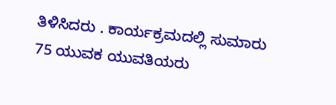ತಿಳಿಸಿದರು . ಕಾರ್ಯಕ್ರಮದಲ್ಲಿ ಸುಮಾರು 75 ಯುವಕ ಯುವತಿಯರು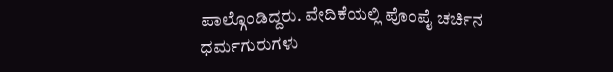ಪಾಲ್ಗೊಂಡಿದ್ದರು. ವೇದಿಕೆಯಲ್ಲಿ ಪೊಂಪೈ ಚರ್ಚಿನ ಧರ್ಮಗುರುಗಳು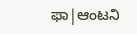ಫಾ|ಆಂಟನಿ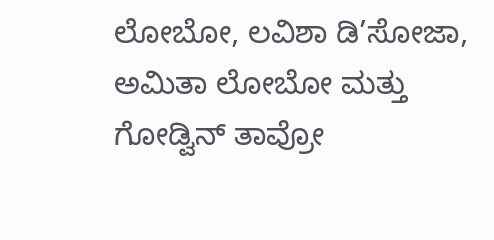ಲೋಬೋ, ಲವಿಶಾ ಡಿ’ಸೋಜಾ, ಅಮಿತಾ ಲೋಬೋ ಮತ್ತು ಗೋಡ್ವಿನ್ ತಾವ್ರೋ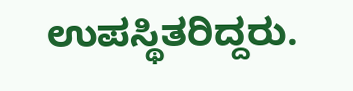ಉಪಸ್ಥಿತರಿದ್ದರು.